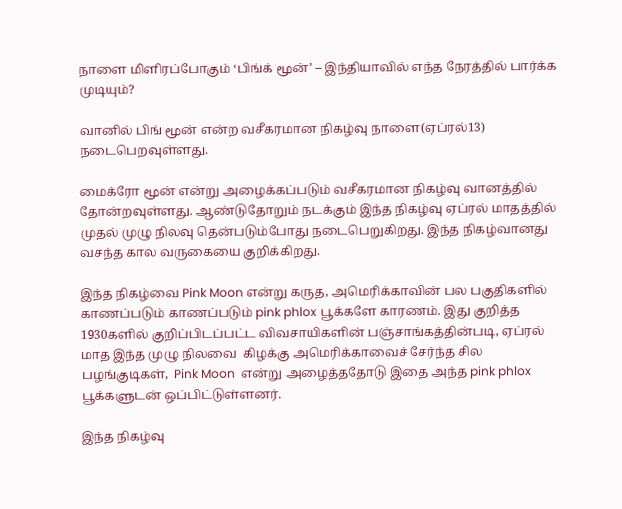நாளை மிளிரப்போகும் ‘பிங்க் மூன்’ – இந்தியாவில் எந்த நேரத்தில் பார்க்க முடியும்?

வானில் பிங் மூன் என்ற வசீகரமான நிகழ்வு நாளை(ஏப்ரல்13) நடைபெறவுள்ளது.

மைக்ரோ மூன் என்று அழைக்கப்படும் வசீகரமான நிகழ்வு வானத்தில் தோன்றவுள்ளது. ஆண்டுதோறும் நடக்கும் இந்த நிகழ்வு ஏப்ரல் மாதத்தில் முதல் முழு நிலவு தென்படும்போது நடைபெறுகிறது. இந்த நிகழ்வானது வசந்த கால வருகையை குறிக்கிறது.

இந்த நிகழ்வை Pink Moon என்று கருத, அமெரிக்காவின் பல பகுதிகளில்  காணப்படும் காணப்படும் pink phlox பூக்களே காரணம். இது குறித்த  1930களில் குறிப்பிடப்பட்ட விவசாயிகளின் பஞ்சாங்கத்தின்படி, ஏப்ரல் மாத இந்த முழு நிலவை  கிழக்கு அமெரிக்காவைச் சேர்ந்த சில பழங்குடிகள்,  Pink Moon  என்று அழைத்ததோடு இதை அந்த pink phlox பூக்களுடன் ஒப்பிட்டுள்ளனர்.

இந்த நிகழ்வு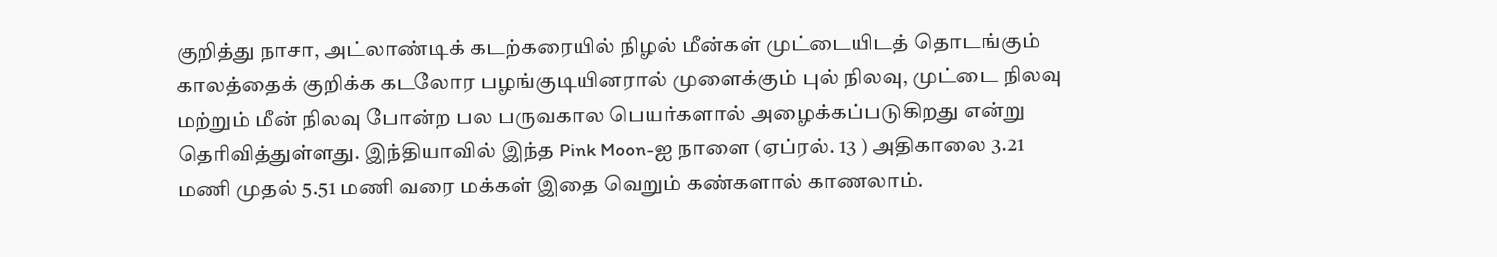குறித்து நாசா, அட்லாண்டிக் கடற்கரையில் நிழல் மீன்கள் முட்டையிடத் தொடங்கும் காலத்தைக் குறிக்க கடலோர பழங்குடியினரால் முளைக்கும் புல் நிலவு, முட்டை நிலவு மற்றும் மீன் நிலவு போன்ற பல பருவகால பெயர்களால் அழைக்கப்படுகிறது என்று தெரிவித்துள்ளது. இந்தியாவில் இந்த Pink Moon-ஐ நாளை (ஏப்ரல். 13 ) அதிகாலை 3.21 மணி முதல் 5.51 மணி வரை மக்கள் இதை வெறும் கண்களால் காணலாம்.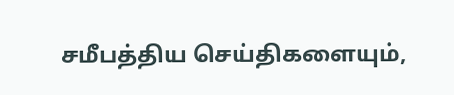சமீபத்திய செய்திகளையும்,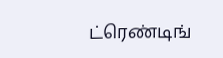ட்ரெண்டிங்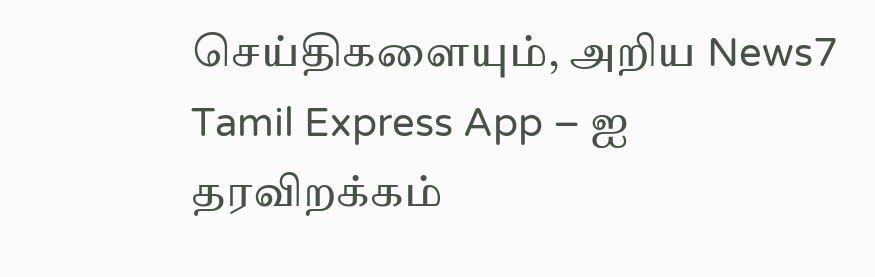செய்திகளையும், அறிய News7 Tamil Express App – ஐ தரவிறக்கம்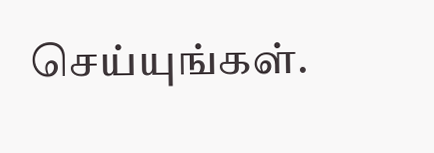செய்யுங்கள்.